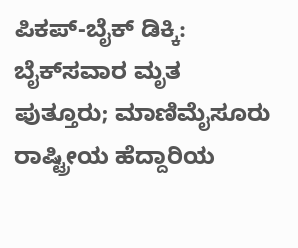ಪಿಕಪ್-ಬೈಕ್ ಡಿಕ್ಕಿ: ಬೈಕ್‌ಸವಾರ ಮೃತ
ಪುತ್ತೂರು; ಮಾಣಿಮೈಸೂರು ರಾಷ್ಟ್ರೀಯ ಹೆದ್ದಾರಿಯ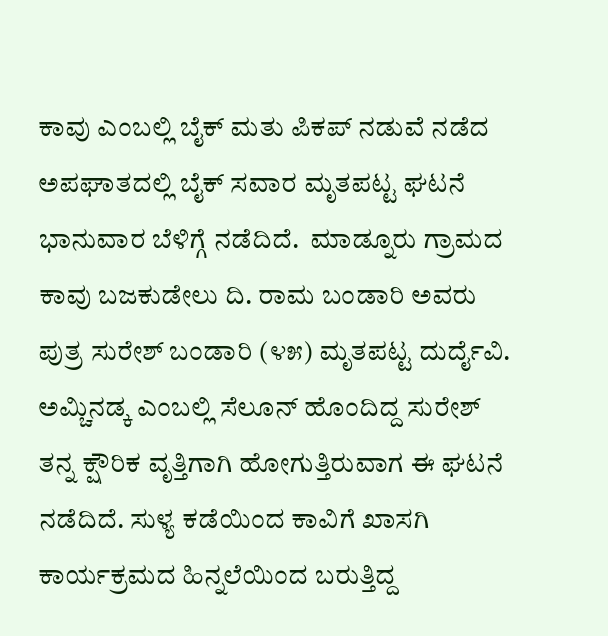ಕಾವು ಎಂಬಲ್ಲಿ ಬೈಕ್ ಮತು ಪಿಕಪ್ ನಡುವೆ ನಡೆದ ಅಪಘಾತದಲ್ಲಿ ಬೈಕ್ ಸವಾರ ಮೃತಪಟ್ಟ ಘಟನೆ ಭಾನುವಾರ ಬೆಳಿಗ್ಗೆ ನಡೆದಿದೆ.  ಮಾಡ್ನೂರು ಗ್ರಾಮದ ಕಾವು ಬಜಕುಡೇಲು ದಿ. ರಾಮ ಬಂಡಾರಿ ಅವರು ಪುತ್ರ ಸುರೇಶ್ ಬಂಡಾರಿ (೪೫) ಮೃತಪಟ್ಟ ದುರ್ದೈವಿ.
ಅಮ್ಚಿನಡ್ಕ ಎಂಬಲ್ಲಿ ಸೆಲೂನ್ ಹೊಂದಿದ್ದ ಸುರೇಶ್ ತನ್ನ ಕ್ಷೌರಿಕ ವೃತ್ತಿಗಾಗಿ ಹೋಗುತ್ತಿರುವಾಗ ಈ ಘಟನೆ ನಡೆದಿದೆ. ಸುಳ್ಯ ಕಡೆಯಿಂದ ಕಾವಿಗೆ ಖಾಸಗಿ ಕಾರ್ಯಕ್ರಮದ ಹಿನ್ನಲೆಯಿಂದ ಬರುತ್ತಿದ್ದ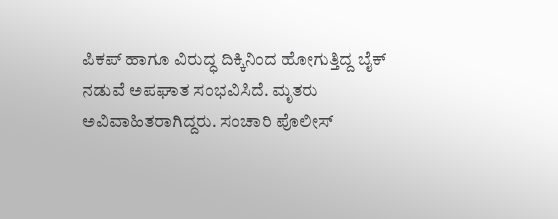ಪಿಕಪ್ ಹಾಗೂ ವಿರುದ್ಧ ದಿಕ್ಕಿನಿಂದ ಹೋಗುತ್ತಿದ್ದ ಬೈಕ್ ನಡುವೆ ಅಪಘಾತ ಸಂಭವಿಸಿದೆ. ಮೃತರು ಅವಿವಾಹಿತರಾಗಿದ್ದರು. ಸಂಚಾರಿ ಪೊಲೀಸ್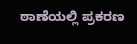ಠಾಣೆಯಲ್ಲಿ ಪ್ರಕರಣ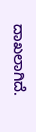ದಾಖಲಾಗಿದೆ.